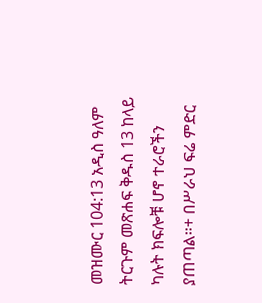መዝሙር 104:13 አዲስ ዓለም ትርጉም መጽሐፍ ቅዱስ 13 ከላይ ካሉት ክፍሎቹ ሆኖ ተራሮችን ያጠጣል።+ በሥራህ ፍሬ ምድር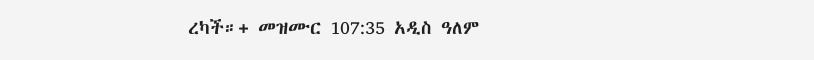ረካች።+ መዝሙር 107:35 አዲስ ዓለም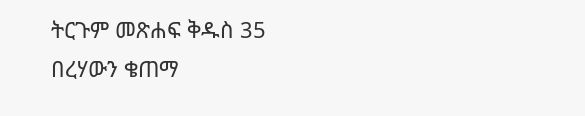ትርጉም መጽሐፍ ቅዱስ 35 በረሃውን ቄጠማ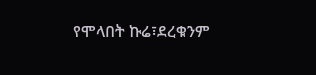የሞላበት ኩሬ፣ደረቁንም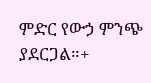ምድር የውኃ ምንጭ ያደርጋል።+